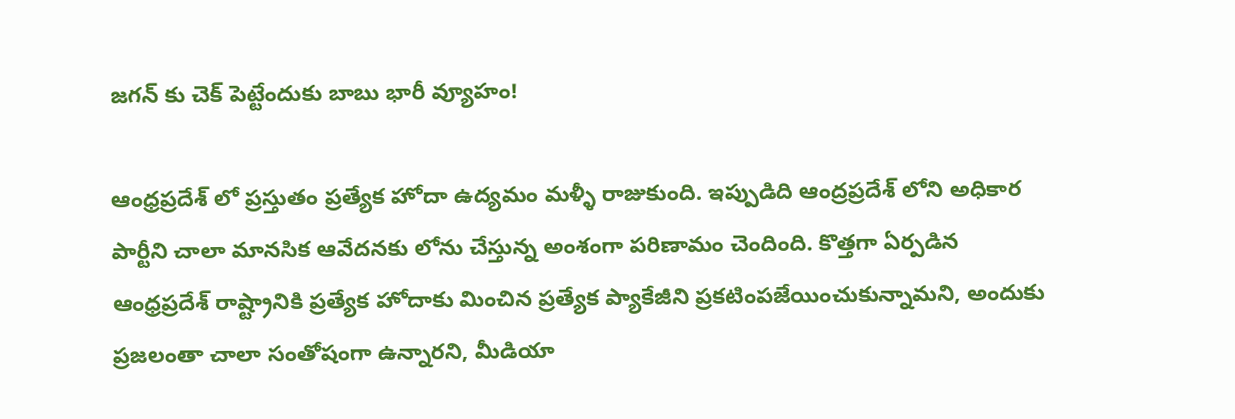జగన్ కు చెక్ పెట్టేందుకు బాబు భారీ వ్యూహం!

ఆంధ్రప్రదేశ్ లో ప్రస్తుతం ప్ర‌త్యేక హోదా ఉద్య‌మం మళ్ళీ రాజుకుంది. ఇప్పుడిది ఆంద్రప్రదేశ్ లోని అధికార పార్టీని చాలా మానసిక ఆవేదనకు లోను చేస్తున్న అంశంగా పరిణామం చెందింది. కొత్తగా ఏర్పడిన ఆంధ్రప్రదేశ్ రాష్ట్రానికి ప్రత్యేక హోదాకు మించిన ప్రత్యేక ప్యాకేజీని ప్రకటింపజేయించుకున్నామని, అందుకు ప్ర‌జ‌లంతా చాలా సంతోషంగా ఉన్నారని, మీడియా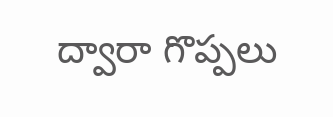ద్వారా గొప్పలు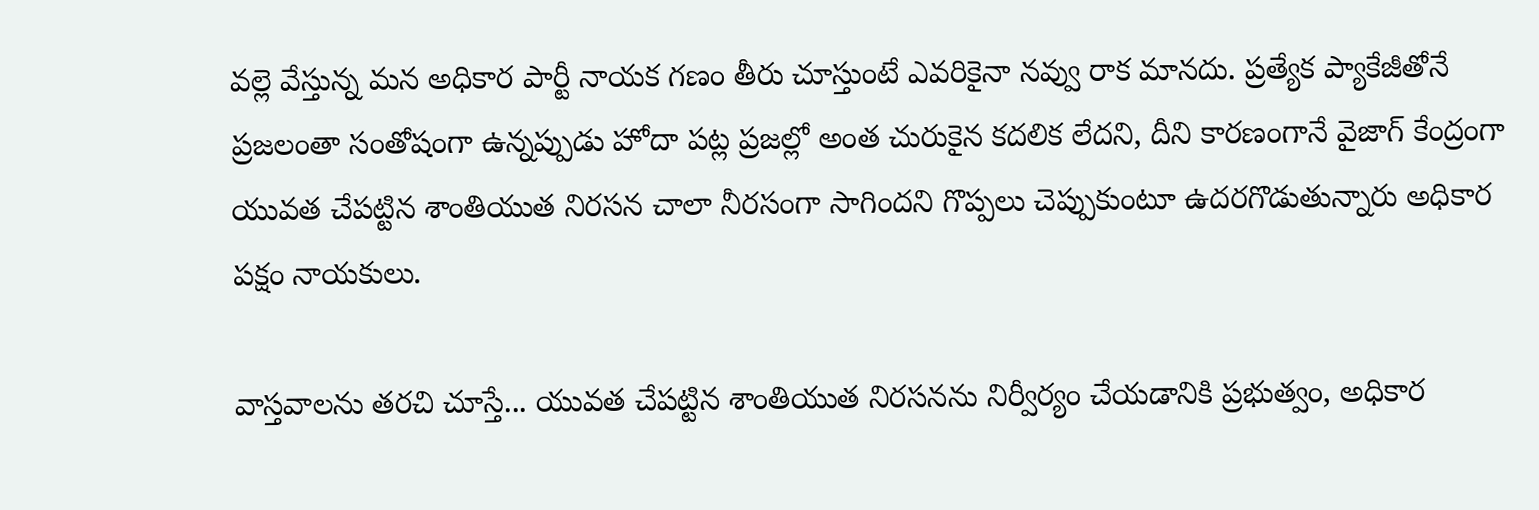వల్లె వేస్తున్న మన అధికార పార్టీ నాయక గణం తీరు చూస్తుంటే ఎవరికైనా నవ్వు రాక మానదు. ప్రత్యేక ప్యాకేజీతోనే ప్రజలంతా సంతోషంగా ఉన్నప్పుడు హోదా పట్ల ప్రజల్లో అంత చురుకైన కదలిక లేదని, దీని కారణంగానే వైజాగ్ కేంద్రంగా యువత చేపట్టిన శాంతియుత నిరసన చాలా నీరసంగా సాగిందని గొప్పలు చెప్పుకుంటూ ఉదరగొడుతున్నారు అధికార పక్షం నాయకులు.

వాస్తవాలను తరచి చూస్తే... యువ‌త‌ చేపట్టిన శాంతియుత నిరసనను నిర్వీర్యం చేయడానికి ప్రభుత్వం, అధికార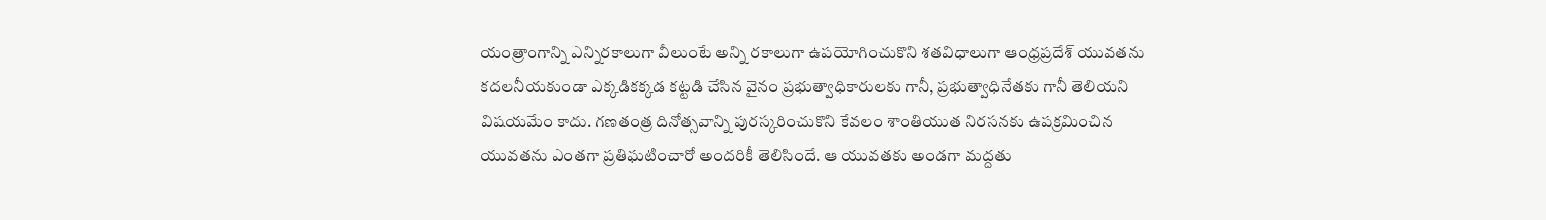యంత్రాంగాన్ని ఎన్నిరకాలుగా వీలుంటే అన్ని రకాలుగా ఉపయోగించుకొని శతవిధాలుగా ఆంధ్రప్రదేశ్ యువతను కదలనీయకుండా ఎక్కడికక్కడ కట్టడి చేసిన వైనం ప్రభుత్వాధికారులకు గానీ, ప్రభుత్వాధినేతకు గానీ తెలియని విషయమేం కాదు. గణతంత్ర దినోత్సవాన్ని పురస్కరించుకొని కేవలం శాంతియుత నిరసనకు ఉపక్రమించిన యువతను ఎంతగా ప్రతిఘటించారో అందరికీ తెలిసిందే. ఆ యువతకు అండగా మద్దతు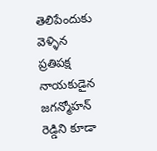తెలిపేందుకు వెళ్ళిన ప్రతిపక్ష నాయకుడైన జగన్మోహన్ రెడ్డిని కూడా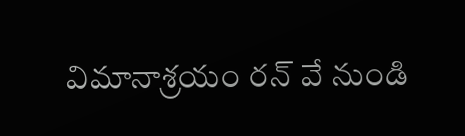విమానాశ్రయం రన్ వే నుండి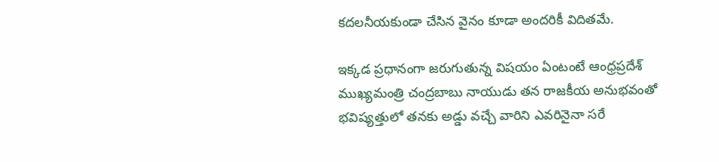కదలనీయకుండా చేసిన వైనం కూడా అందరికీ విదితమే.

ఇక్కడ ప్రధానంగా జరుగుతున్న విషయం ఏంటంటే ఆంధ్రప్రదేశ్ ముఖ్యమంత్రి చంద్రబాబు నాయుడు తన రాజకీయ అనుభవంతో భవిష్యత్తులో తనకు అడ్డు వచ్చే వారిని ఎవరినైనా సరే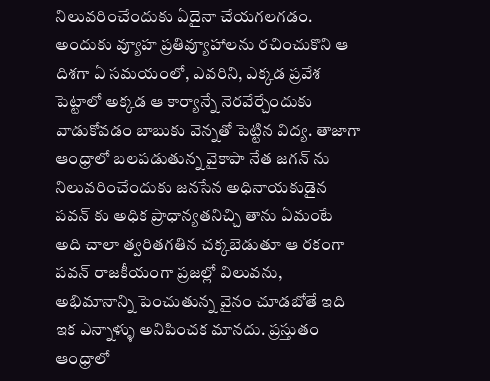నిలువరించేందుకు ఏదైనా చేయగలగడం. అందుకు వ్యూహ ప్రతివ్యూహాలను రచించుకొని ఆ దిశగా ఏ సమయంలో, ఎవరిని, ఎక్కడ ప్రవేశ పెట్టాలో అక్కడ ఆ కార్యాన్నే నెరవేర్చేందుకు వాడుకోవడం బాబుకు వెన్నతో పెట్టిన విద్య. తాజాగా ఆంధ్రాలో బలపడుతున్న వైకాపా నేత జగన్ ను నిలువరించేందుకు జనసేన అధినాయకుడైన పవన్ కు అధిక ప్రాధాన్యతనిచ్చి తాను ఏమంటే అది చాలా త్వరితగతిన చక్కబెడుతూ ఆ రకంగా పవన్ రాజకీయంగా ప్రజల్లో విలువను, అభిమానాన్ని పెంచుతున్న వైనం చూడబోతే ఇది ఇక ఎన్నాళ్ళు అనిపించక మానదు. ప్రస్తుతం ఆంధ్రాలో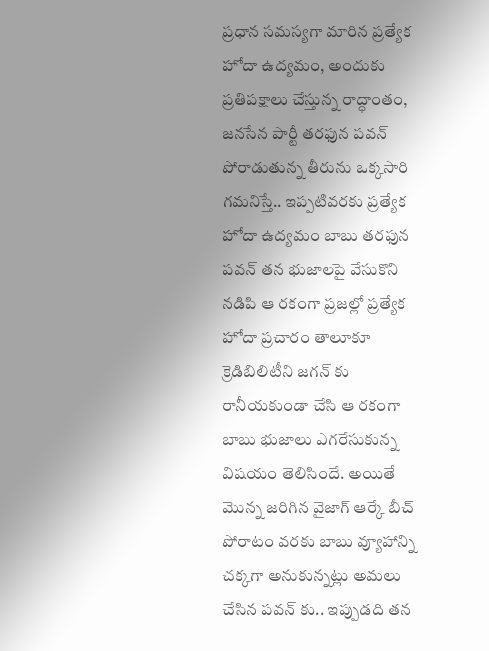ప్రధాన సమస్యగా మారిన ప్రత్యేక హోదా ఉద్యమం, అందుకు ప్రతిపక్షాలు చేస్తున్న రాద్ధాంతం, జనసేన పార్టీ తరఫున పవన్ పోరాడుతున్న తీరును ఒక్కసారి గమనిస్తే.. ఇప్పటివరకు ప్రత్యేక హోదా ఉద్యమం బాబు తరఫున పవన్ తన భుజాలపై వేసుకొని నడిపి ఆ రకంగా ప్రజల్లో ప్రత్యేక హోదా ప్రచారం తాలూకూ క్రెడిబిలిటీని జగన్ కు రానీయకుండా చేసి ఆ రకంగా బాబు భుజాలు ఎగరేసుకున్న విషయం తెలిసిందే. అయితే మొన్న జరిగిన వైజాగ్ ఆర్కే బీచ్ పోరాటం వరకు బాబు వ్యూహాన్ని చక్కగా అనుకున్నట్లు అమలు చేసిన పవన్ కు.. ఇప్పుడది తన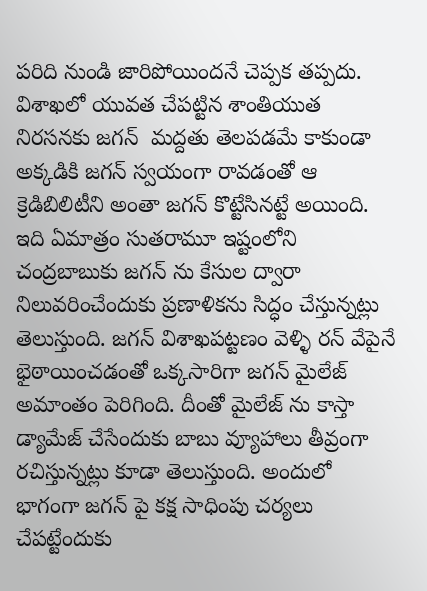పరిది నుండి జారిపోయిందనే చెప్పక తప్పదు. విశాఖలో యువత చేపట్టిన శాంతియుత నిరసనకు జగన్  మ‌ద్ద‌తు తెలపడమే కాకుండా అక్కడికి జగన్ స్వయంగా రావడంతో ఆ క్రెడిబిలిటీని అంతా జగన్ కొట్టేసినట్టే అయింది. ఇది ఏమాత్రం సుతరామూ ఇష్టంలోని చంద్రబాబుకు జగన్ ను కేసుల ద్వారా నిలువరించేందుకు ప్రణాళికను సిద్ధం చేస్తున్నట్లు తెలుస్తుంది. జగన్ విశాఖపట్టణం వెళ్ళి రన్ వేపైనే భైఠాయించడంతో ఒక్కసారిగా జగన్ మైలేజ్ అమాంతం పెరిగింది. దీంతో మైలేజ్ ను కాస్తా డ్యామేజ్ చేసేందుకు బాబు వ్యూహాలు తీవ్రంగా రచిస్తున్నట్లు కూడా తెలుస్తుంది. అందులో భాగంగా జగన్ పై క‌క్ష సాధింపు చర్యలు చేపట్టేందుకు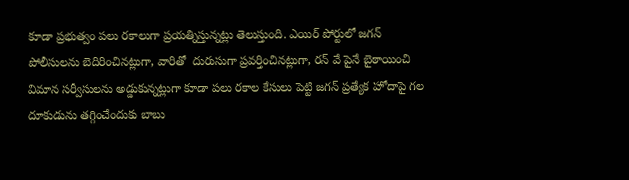కూడా ప్రభుత్వం పలు రకాలుగా ప్రయత్నిస్తున్నట్లు తెలుస్తుంది. ఎయిర్ పోర్టులో జగన్ పోలీసుల‌ను బెదిరించినట్లుగా, వారితో  దురుసుగా ప్ర‌వ‌ర్తించినట్లుగా, ర‌న్ వే పైనే బైఠాయించి విమాన స‌ర్వీసుల‌ను అడ్డుకున్నట్లుగా కూడా పలు రకాల కేసులు పెట్టి జగన్ ప్రత్యేక హోదాపై గల దూకుడును తగ్గించేందుకు బాబు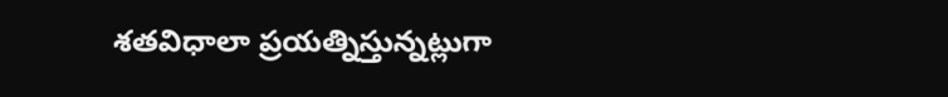శతవిధాలా ప్రయత్నిస్తున్నట్లుగా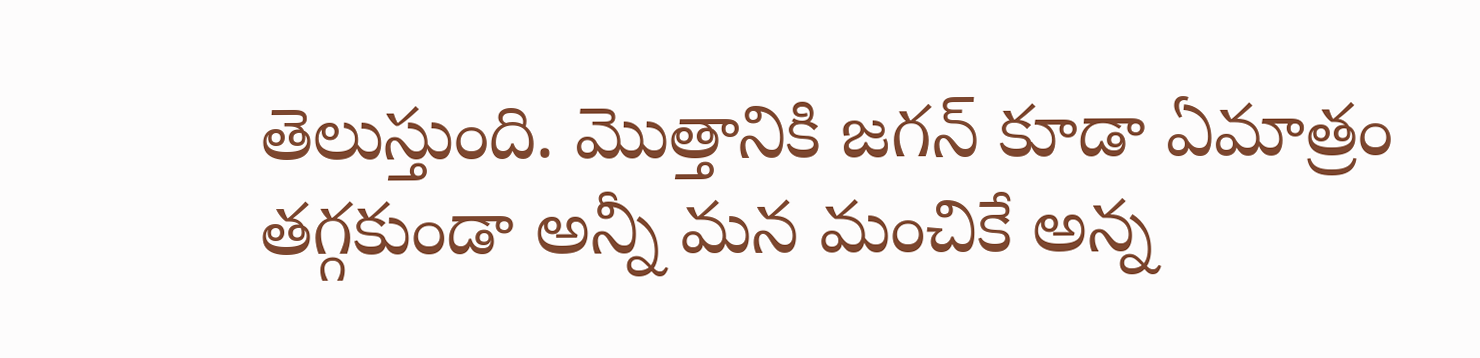తెలుస్తుంది. మొత్తానికి జగన్ కూడా ఏమాత్రం తగ్గకుండా అన్నీ మన మంచికే అన్న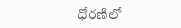ధోరణిలో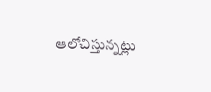ఆలోచిస్తున్నట్లు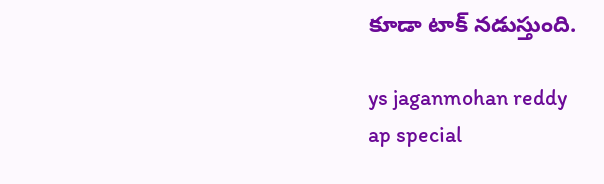కూడా టాక్ నడుస్తుంది.

ys jaganmohan reddy
ap special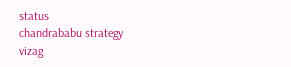status
chandrababu strategy
vizag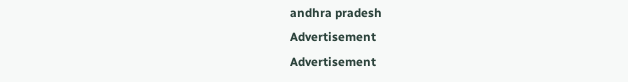andhra pradesh
Advertisement
Advertisement